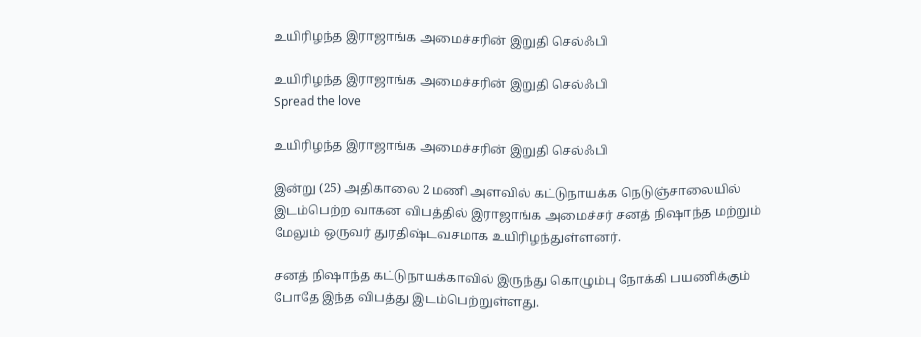உயிரிழந்த இராஜாங்க அமைச்சரின் இறுதி செல்ஃபி

உயிரிழந்த இராஜாங்க அமைச்சரின் இறுதி செல்ஃபி
Spread the love

உயிரிழந்த இராஜாங்க அமைச்சரின் இறுதி செல்ஃபி

இன்று (25) அதிகாலை 2 மணி அளவில் கட்டுநாயக்க நெடுஞ்சாலையில் இடம்பெற்ற வாகன விபத்தில் இராஜாங்க அமைச்சர் சனத் நிஷாந்த மற்றும் மேலும் ஒருவர் துரதிஷ்டவசமாக உயிரிழந்துள்ளனர்.

சனத் நிஷாந்த கட்டுநாயக்காவில் இருந்து கொழும்பு நோக்கி பயணிக்கும் போதே இந்த விபத்து இடம்பெற்றுள்ளது.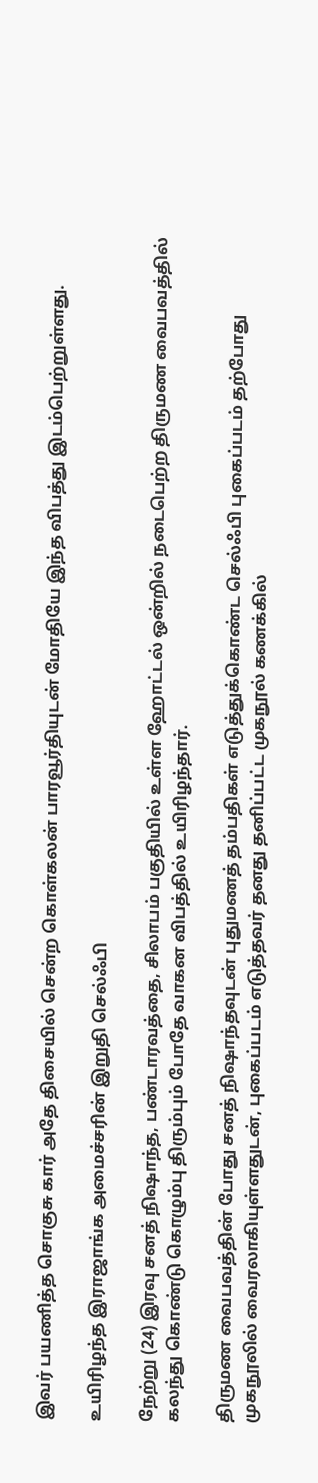இவர் பயணித்த சொகுசு கார் அதே திசையில் சென்ற கொள்கலன் பாரவூர்தியுடன் மோதியே இந்த விபத்து இடம்பெற்றுள்ளது.

உயிரிழந்த இராஜாங்க அமைச்சரின் இறுதி செல்ஃபி

நேற்று (24) இரவு சனத் நிஷாந்த, பண்டாரவத்தை, சிலாபம் பகுதியில் உள்ள ஹோட்டல் ஒன்றில் நடைபெற்ற திருமண வைபவத்தில் கலந்து கொண்டு கொழும்பு திரும்பும் போதே வாகன விபத்தில் உயிரிழந்தார்.

திருமண வைபவத்தின் போது சனத் நிஷாந்தவுடன் புதுமணத் தம்பதிகள் எடுத்துக்கொண்ட செல்ஃபி புகைப்படம் தற்போது முகநூலில் வைரலாகியுள்ளதுடன், புகைப்படம் எடுத்தவர் தனது தனிப்பட்ட முகநூல் கணக்கில்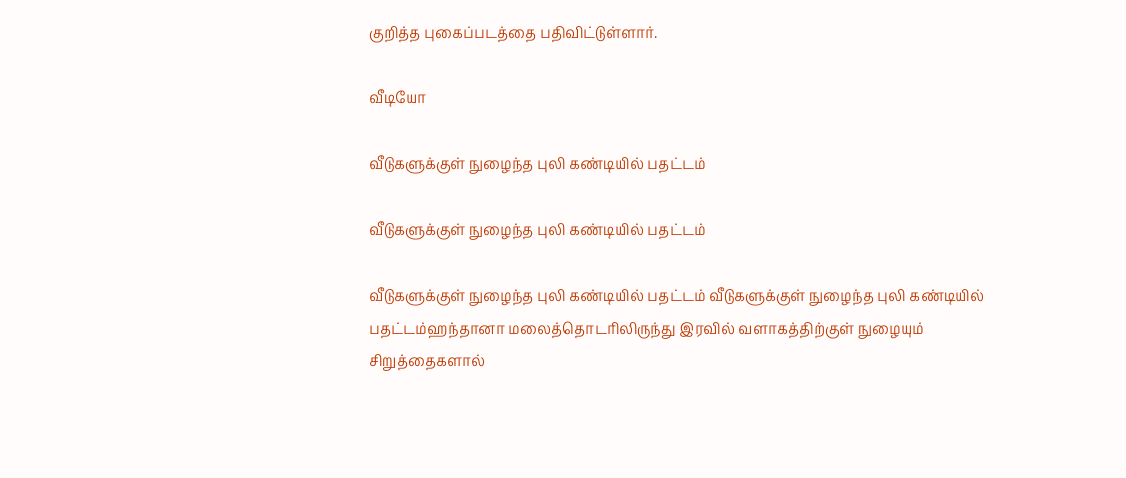குறித்த புகைப்படத்தை பதிவிட்டுள்ளார்.

வீடியோ

வீடுகளுக்குள் நுழைந்த புலி கண்டியில் பதட்டம்

வீடுகளுக்குள் நுழைந்த புலி கண்டியில் பதட்டம்

வீடுகளுக்குள் நுழைந்த புலி கண்டியில் பதட்டம் வீடுகளுக்குள் நுழைந்த புலி கண்டியில் பதட்டம்ஹந்தானா மலைத்தொடரிலிருந்து இரவில் வளாகத்திற்குள் நுழையும் சிறுத்தைகளால்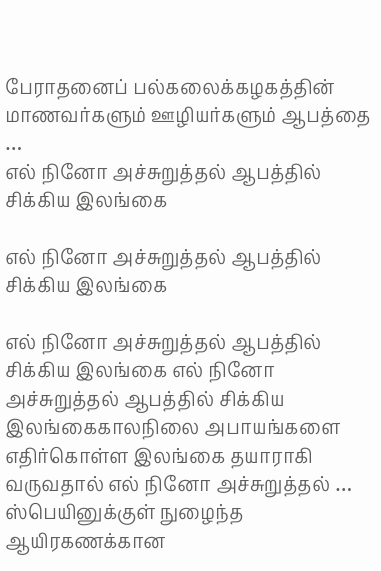பேராதனைப் பல்கலைக்கழகத்தின் மாணவர்களும் ஊழியர்களும் ஆபத்தை …
எல் நினோ அச்சுறுத்தல் ஆபத்தில் சிக்கிய இலங்கை

எல் நினோ அச்சுறுத்தல் ஆபத்தில் சிக்கிய இலங்கை

எல் நினோ அச்சுறுத்தல் ஆபத்தில் சிக்கிய இலங்கை எல் நினோ அச்சுறுத்தல் ஆபத்தில் சிக்கிய இலங்கைகாலநிலை அபாயங்களை எதிர்கொள்ள இலங்கை தயாராகி வருவதால் எல் நினோ அச்சுறுத்தல் …
ஸ்பெயினுக்குள் நுழைந்த ஆயிரகணக்கான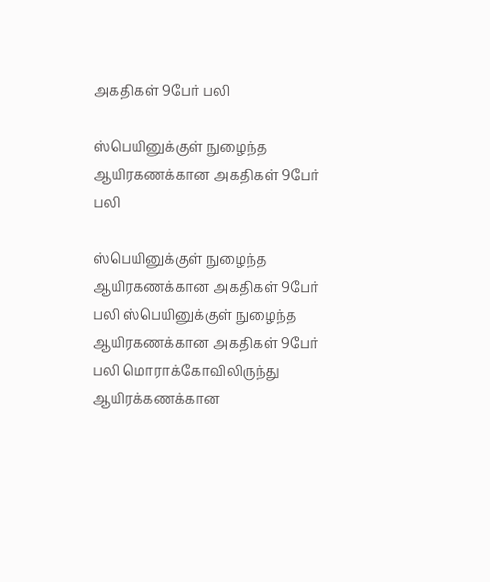அகதிகள் 9பேர் பலி

ஸ்பெயினுக்குள் நுழைந்த ஆயிரகணக்கான அகதிகள் 9பேர் பலி

ஸ்பெயினுக்குள் நுழைந்த ஆயிரகணக்கான அகதிகள் 9பேர் பலி ஸ்பெயினுக்குள் நுழைந்த ஆயிரகணக்கான அகதிகள் 9பேர் பலி மொராக்கோவிலிருந்து ஆயிரக்கணக்கான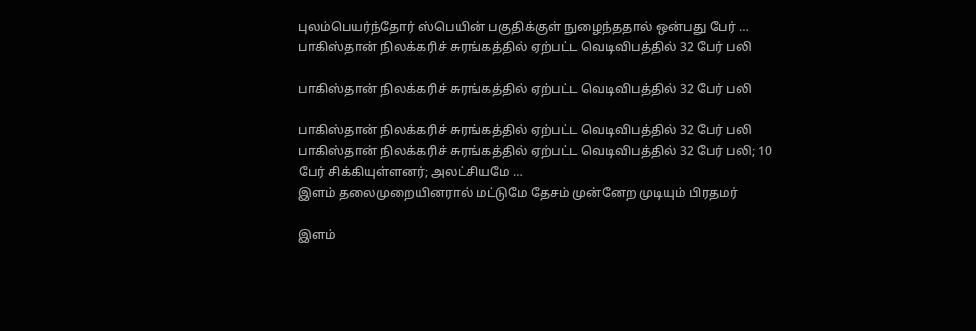புலம்பெயர்ந்தோர் ஸ்பெயின் பகுதிக்குள் நுழைந்ததால் ஒன்பது பேர் …
பாகிஸ்தான் நிலக்கரிச் சுரங்கத்தில் ஏற்பட்ட வெடிவிபத்தில் 32 பேர் பலி

பாகிஸ்தான் நிலக்கரிச் சுரங்கத்தில் ஏற்பட்ட வெடிவிபத்தில் 32 பேர் பலி

பாகிஸ்தான் நிலக்கரிச் சுரங்கத்தில் ஏற்பட்ட வெடிவிபத்தில் 32 பேர் பலி பாகிஸ்தான் நிலக்கரிச் சுரங்கத்தில் ஏற்பட்ட வெடிவிபத்தில் 32 பேர் பலி; 10 பேர் சிக்கியுள்ளனர்; அலட்சியமே …
இளம் தலைமுறையினரால் மட்டுமே தேசம் முன்னேற முடியும் பிரதமர்

இளம்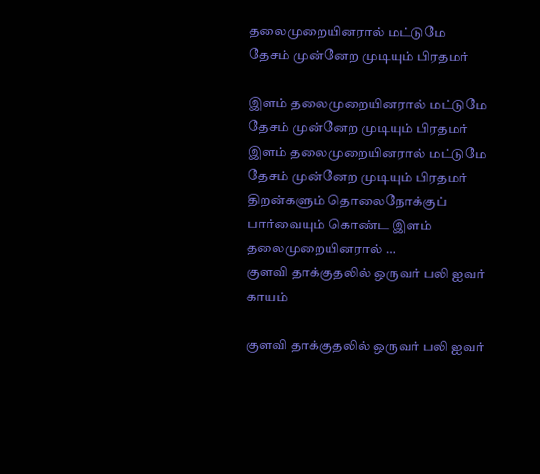தலைமுறையினரால் மட்டுமே தேசம் முன்னேற முடியும் பிரதமர்

இளம் தலைமுறையினரால் மட்டுமே தேசம் முன்னேற முடியும் பிரதமர் இளம் தலைமுறையினரால் மட்டுமே தேசம் முன்னேற முடியும் பிரதமர் திறன்களும் தொலைநோக்குப் பார்வையும் கொண்ட இளம் தலைமுறையினரால் …
குளவி தாக்குதலில் ஒருவர் பலி ஐவர் காயம்

குளவி தாக்குதலில் ஒருவர் பலி ஐவர்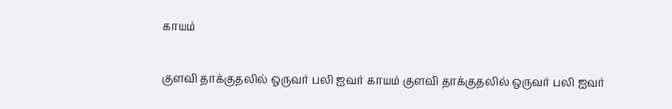காயம்

குளவி தாக்குதலில் ஒருவர் பலி ஐவர் காயம் குளவி தாக்குதலில் ஒருவர் பலி ஐவர்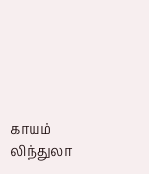காயம் லிந்துலா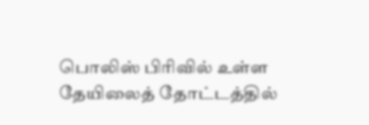பொலிஸ் பிரிவில் உள்ள தேயிலைத் தோட்டத்தில்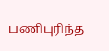பணிபுரிந்த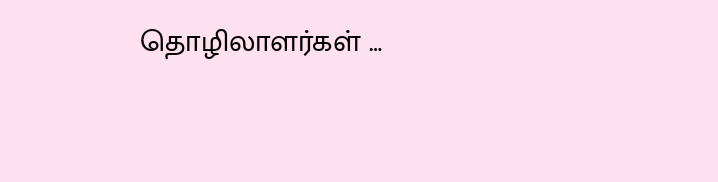தொழிலாளர்கள் …